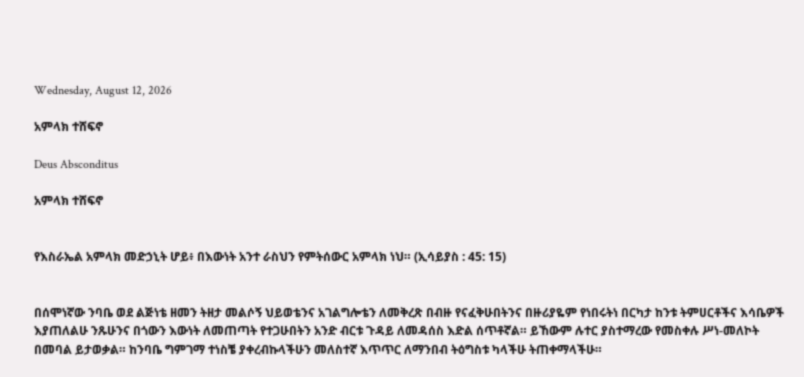Wednesday, August 12, 2026

አምላክ ተሸፍኖ

Deus Absconditus

አምላክ ተሸፍኖ


የእስራኤል አምላክ መድኃኒት ሆይ፥ በእውነት አንተ ራስህን የምትሰውር አምላክ ነህ። (ኢሳይያስ : 45: 15)


በሰሞነኛው ንባቤ ወደ ልጅነቴ ዘመን ትዘታ መልሶኝ ህይወቴንና አገልግሎቴን ለመቅረጽ በብዙ የናፈቅሁበትንና በዙሪያዬም የነበሩትነ በርካታ ከንቱ ትምሀርቶችና እሳቤዎች እያጠለልሁ ንጹሁንና በጎውን እውነት ለመጠጣት የተጋሁበትን አንድ ብርቱ ጉዳይ ለመዳሰስ እድል ሰጥቶኛል። ይኸውም ሉተር ያስተማረው የመስቀሉ ሥነ-መለኮት በመባል ይታወቃል። ከንባቤ ግምገማ ተነስቼ ያቀረብኩላችሁን መለስተኛ እጥጥር ለማንበብ ትዕግስቱ ካላችሁ ትጠቀማላችሁ።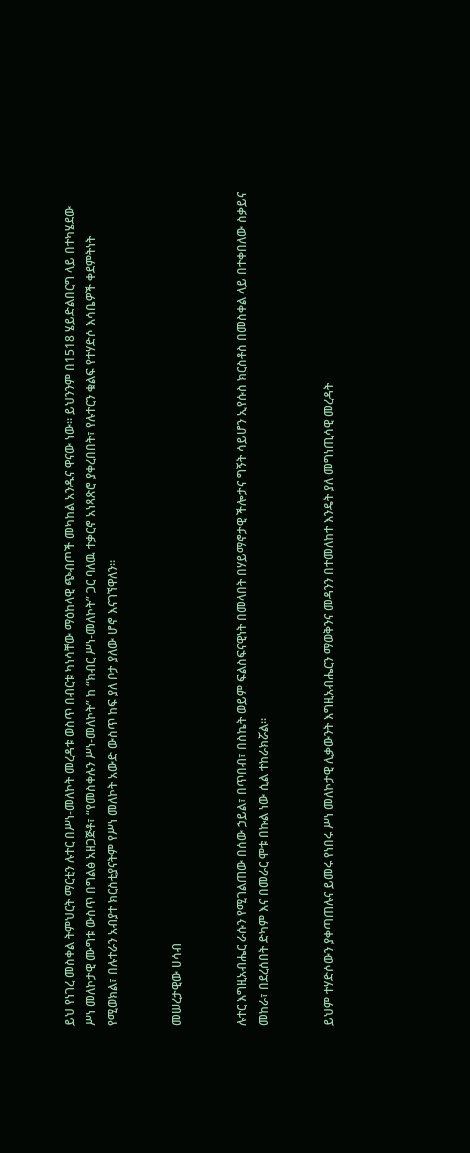ይህ የነገረ መስቀል ትምህርት ማርቲን ሉተር በሥነ-መለኮት መረዳቱ ወስጥ በብርቱ ካነሳቸው ማዕከላዊ ጭብጦች መካከል አንዱና ዋናው ነው። ይህንንም በ1518 ሄይድልበርግ ላይ በተካሄደው ሥነ መለኮታዊ ሙግቱ ውስጥ በግልፅ አዘጋጅቶ፣ “የመስቀሉን ሥነ-መለኮት” ከ “ክብር ሥነ-መለኮት” ጋር ባለዉ ተቃርኖ አነጻጽሮ ያቀረበበት፣ የሉተርን ቁልፍ የተሃድሶ እሳቤዎች ቀደምትነት የሚወክል፣ በሉተራን አብያተ ክርስቲያናትም የሥነ መለኮት አውድ ውስጥ ከፍ ያለ ቦታ ያለው ሆኖ እናገኘዋለን።


መሠረታዊው ሀሳብ


ሉተር እግዚአብሔር ራሱን የሚገልጠው በሰው ኃይል፣ በጥበብ፣ በስኬት ወይም ፍልስፍናዊነት በመላበት በሃይማኖታዊ ችሎታና ግኝት ሳይሆን ኢየሱስ ክርስቶስ በመስቀል ላይ በተቀበለው ስቃይና መከራ፣ በደረሰበት ድካም እና በመራር ሞቱ በኩል ነው ሲል ተከራክሯል።


ይህም ተሃድሶውን ያቀጣጠሉና ይመሩ የነበሩ ሥነ መለኮታዊ ሊቃውንት እግዚአብሔርን ማወቅንና መዳንን በተመለከተ እንዴት ያለ መግነጢሳዊ መረዳት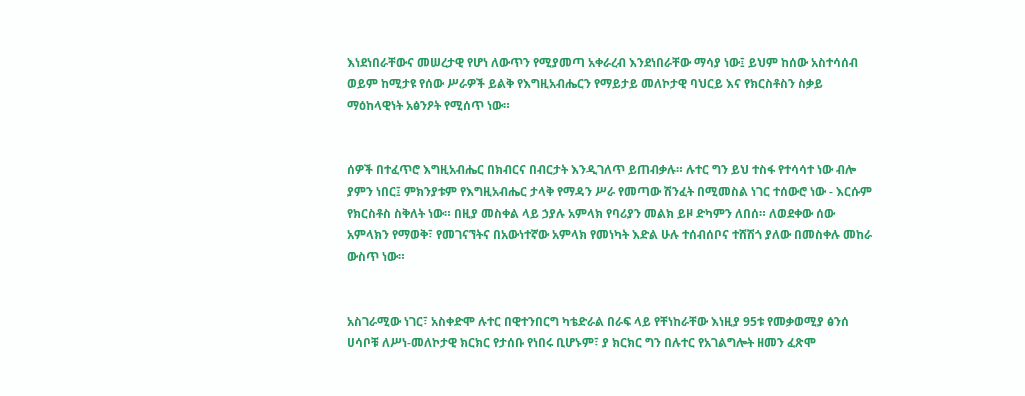እነደነበራቸውና መሠረታዊ የሆነ ለውጥን የሚያመጣ አቀራረብ እንደነበራቸው ማሳያ ነው፤ ይህም ከሰው አስተሳሰብ ወይም ከሚታዩ የሰው ሥራዎች ይልቅ የእግዚአብሔርን የማይታይ መለኮታዊ ባህርይ እና የክርስቶስን ስቃይ ማዕከላዊነት አፅንዖት የሚሰጥ ነው።


ሰዎች በተፈጥሮ እግዚአብሔር በክብርና በብርታት እንዲገለጥ ይጠብቃሉ። ሉተር ግን ይህ ተስፋ የተሳሳተ ነው ብሎ ያምን ነበር፤ ምክንያቱም የእግዚአብሔር ታላቅ የማዳን ሥራ የመጣው ሽንፈት በሚመስል ነገር ተሰውሮ ነው - እርሱም የክርስቶስ ስቅለት ነው። በዚያ መስቀል ላይ ኃያሉ አምላክ የባሪያን መልክ ይዞ ድካምን ለበሰ። ለወደቀው ሰው አምላክን የማወቅ፣ የመገናኘትና በአውነተኛው አምላክ የመነካት እድል ሁሉ ተሰብሰቦና ተሸሽጎ ያለው በመስቀሉ መከራ ውስጥ ነው።


አስገራሚው ነገር፣ አስቀድሞ ሉተር በዊተንበርግ ካቴድራል በራፍ ላይ የቸነከራቸው እነዚያ 95ቱ የመቃወሚያ ፅንሰ ሀሳቦቹ ለሥነ-መለኮታዊ ክርክር የታሰቡ የነበሩ ቢሆኑም፣ ያ ክርክር ግን በሉተር የአገልግሎት ዘመን ፈጽሞ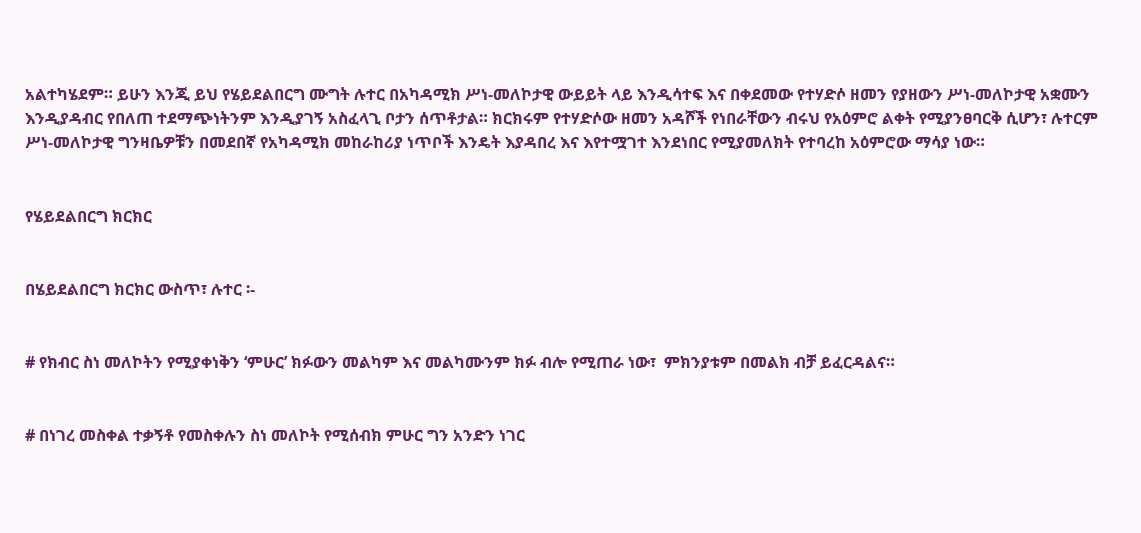አልተካሄደም። ይሁን እንጂ ይህ የሄይደልበርግ ሙግት ሉተር በአካዳሚክ ሥነ-መለኮታዊ ውይይት ላይ እንዲሳተፍ እና በቀደመው የተሃድሶ ዘመን የያዘውን ሥነ-መለኮታዊ አቋሙን እንዲያዳብር የበለጠ ተደማጭነትንም እንዲያገኝ አስፈላጊ ቦታን ሰጥቶታል። ክርክሩም የተሃድሶው ዘመን አዳሾች የነበራቸውን ብሩህ የአዕምሮ ልቀት የሚያንፀባርቅ ሲሆን፣ ሉተርም ሥነ-መለኮታዊ ግንዛቤዎቹን በመደበኛ የአካዳሚክ መከራከሪያ ነጥቦች እንዴት እያዳበረ እና እየተሟገተ እንደነበር የሚያመለክት የተባረከ አዕምሮው ማሳያ ነው።


የሄይደልበርግ ክርክር


በሄይደልበርግ ክርክር ውስጥ፣ ሉተር ፡-


# የክብር ስነ መለኮትን የሚያቀነቅን ‘ምሁር’ ክፉውን መልካም እና መልካሙንም ክፉ ብሎ የሚጠራ ነው፣  ምክንያቱም በመልክ ብቻ ይፈርዳልና።


# በነገረ መስቀል ተቃኝቶ የመስቀሉን ስነ መለኮት የሚሰብክ ምሁር ግን አንድን ነገር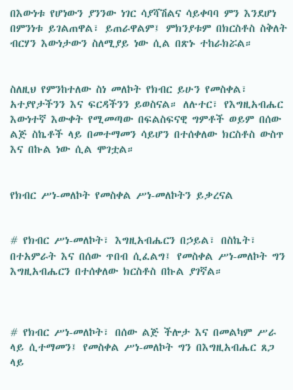በእውነቱ የሆነውን ያንንው ነገር ሳያሻሽልና ሳይቀባባ ምን እንደሆነ በምንነቱ ይገልጠዋል፣ ይጠራዋልም፤ ምክንያቱም በክርስቶስ ስቅለት ብርሃን እውነታውን ስለሚያይ ነው ሲል በጽኑ ተከራክሯል።


ስለዚህ የምንከተለው ስነ መለኮት የክብር ይሁን የመስቀል፣ አተያየታችንን እና ፍርዳችንን ይወስናል። ለሉተር፣ የእግዚአብሔር እውነተኛ እውቀት የሚመጣው በፍልስፍናዊ ግምቶች ወይም በሰው ልጅ ስኬቶች ላይ በመተማመን ሳይሆን በተሰቀለው ክርስቶስ ውስጥ እና በኩል ነው ሲል ሞገቷል።


የክብር ሥነ-መለኮት የመስቀል ሥነ-መለኮትን ይቃረናል


# የክብር ሥነ-መለኮት፣ እግዚአብሔርን በኃይል፣ በስኬት፣ በተአምራት እና በሰው ጥበብ ሲፈልግ፤ የመስቀል ሥነ-መለኮት ግን እግዚአብሔርን በተሰቀለው ክርስቶስ በኩል ያገኛል።



# የክብር ሥነ-መለኮት፣ በሰው ልጅ ችሎታ እና በመልካም ሥራ ላይ ሲተማመን፤ የመስቀል ሥነ-መለኮት ግን በእግዚአብሔር ጸጋ ላይ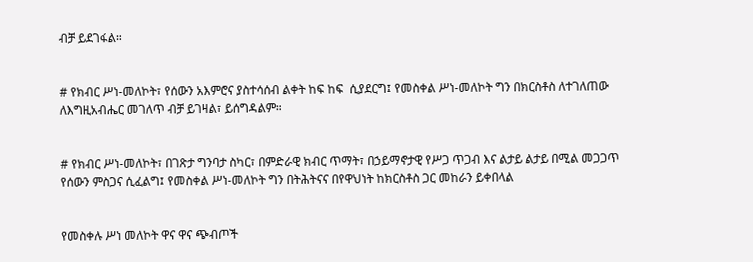ብቻ ይደገፋል።


# የክብር ሥነ-መለኮት፣ የሰውን አእምሮና ያስተሳሰብ ልቀት ከፍ ከፍ  ሲያደርግ፤ የመስቀል ሥነ-መለኮት ግን በክርስቶስ ለተገለጠው ለእግዚአብሔር መገለጥ ብቻ ይገዛል፣ ይሰግዳልም።


# የክብር ሥነ-መለኮት፣ በገጽታ ግንባታ ስካር፣ በምድራዊ ክብር ጥማት፣ በኃይማኖታዊ የሥጋ ጥጋብ እና ልታይ ልታይ በሚል መጋጋጥ የሰውን ምስጋና ሲፈልግ፤ የመስቀል ሥነ-መለኮት ግን በትሕትናና በየዋህነት ከክርስቶስ ጋር መከራን ይቀበላል


የመስቀሉ ሥነ መለኮት ዋና ዋና ጭብጦች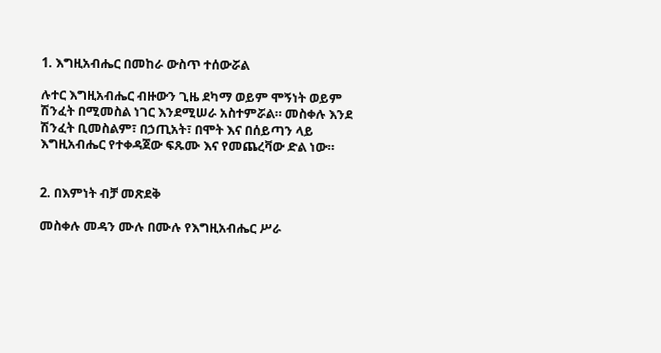1. እግዚአብሔር በመከራ ውስጥ ተሰውሯል

ሉተር እግዚአብሔር ብዙውን ጊዜ ደካማ ወይም ሞኝነት ወይም ሽንፈት በሚመስል ነገር እንደሚሠራ አስተምሯል። መስቀሉ እንደ ሽንፈት ቢመስልም፣ በኃጢአት፣ በሞት እና በሰይጣን ላይ እግዚአብሔር የተቀዳጀው ፍጹሙ እና የመጨረቫው ድል ነው።


2. በእምነት ብቻ መጽደቅ

መስቀሉ መዳን ሙሉ በሙሉ የእግዚአብሔር ሥራ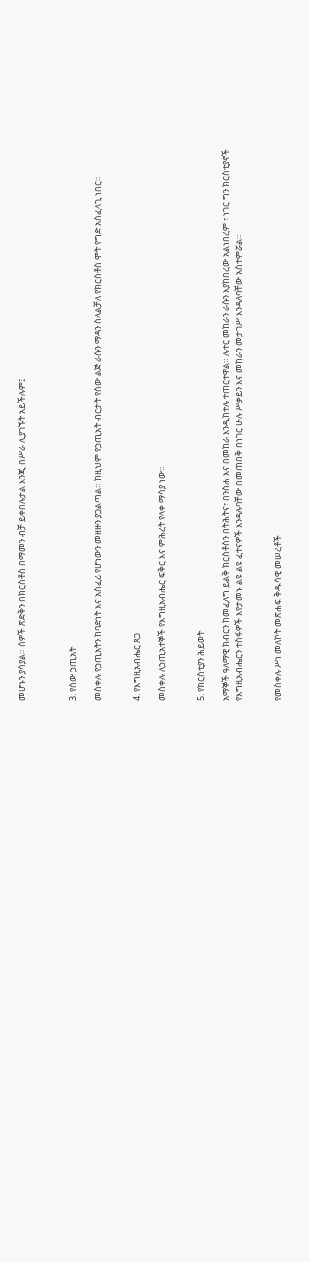መሆኑን ያሳያል። ሰዎች ጽድቅን በክርስቶስ በማመን ብቻ ይቀበሉታል እንጂ በሥራ ሊያገኙት አይችሉም፤



3. የሰው ኃጢአት

መስቀሉ የኃጢአትን ከባድነት እና አስፈሪ የሆነውን መዘዙን ያጋልጣል። ከዚህም የኃጢአት ብርታት የሰው ልጅ ራሱን ማዳን ስላልቻለ የክርስቶስ ሞት የግድ አስፈላጊ ነበር።


4. የእግዚአብሔር ጸጋ

መስቀሉ ለኃጢአተኞች የእግዚአብሔር ፍቅር እና ምሕረት የላቀ ማሳያ ነው።


5. የክርስቲያን ሕይወት

አማኞች ዓለማዊ ክብርን ከመፈለግ ይልቅ ክርስቶስን በትሕትና፣ በንስሐ እና በመከራ እንዲከተሉ ተጠርተዋል። ሉተር መከራን ራሱን እያከበረው አልነበረም ፣ ነገር ግን ክርስቲያኖች የእግዚአብሔርን ተስፋዎች እየታመኑ ልዩ ልዩ ፈተናዎች እንዳሉባቸው በመጠበቅ በነገር ሁሉ ሥቃይን እና መከራን መታገሥ እንዳለባቸው አስተምሯል።


የመስቀሉ ሥነ መለኮት መጽሐፍ ቅዱሳዊ መሠረቶች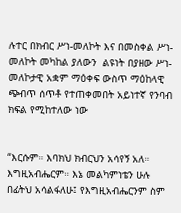ሉተር በክብር ሥነ-መለኮት እና በመስቀል ሥነ-መለኮት መካከል ያለውን  ልዩነት በያዘው ሥነ-መለኮታዊ አቋም ማዕቀፍ ውስጥ ማዕከላዊ ጭብጥ ሰጥቶ የተጠቀመበት አይነተኛ የንባብ ክፍል የሚከተለው ነው


“እርሱም። እባክህ ክብርህን አሳየኝ አለ። እግዚአብሔርም። እኔ መልካምነቴን ሁሉ በፊትህ አሳልፋለሁ፤ የእግዚአብሔርንም ስም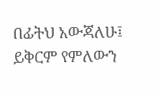በፊትህ አውጃለሁ፤ ይቅርም የምለውን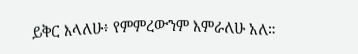ይቅር እላለሁ፥ የምምረውንም እምራለሁ አለ።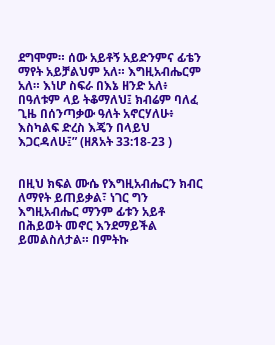ደግሞም። ሰው አይቶኝ አይድንምና ፊቴን ማየት አይቻልህም አለ። እግዚአብሔርም አለ። እነሆ ስፍራ በእኔ ዘንድ አለ፥ በዓለቱም ላይ ትቆማለህ፤ ክብሬም ባለፈ ጊዜ በሰንጣቃው ዓለት አኖርሃለሁ፥ እስካልፍ ድረስ እጄን በላይህ እጋርዳለሁ፤” (ዘጸአት 33:18-23 )


በዚህ ክፍል ሙሴ የእግዚአብሔርን ክብር ለማየት ይጠይቃል፣ ነገር ግን እግዚአብሔር ማንም ፊቱን አይቶ በሕይወት መኖር እንደማይችል ይመልስለታል። በምትኩ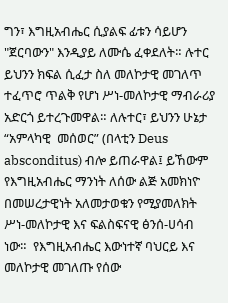ግን፣ እግዚአብሔር ሲያልፍ ፊቱን ሳይሆን "ጀርባውን" እንዲያይ ለሙሴ ፈቀደለት። ሉተር ይህንን ክፍል ሲፈታ ስለ መለኮታዊ መገለጥ ተፈጥሮ ጥልቅ የሆነ ሥነ-መለኮታዊ ማብራሪያ አድርጎ ይተረጉመዋል። ለሉተር፣ ይህንን ሁኔታ “አምላካዊ  መሰወር” (በላቲን Deus absconditus) ብሎ ይጠራዋል፤ ይኸውም የእግዚአብሔር ማንነት ለሰው ልጅ አመክነዮ በመሠረታዊነት አለመታወቁን የሚያመለክት ሥነ-መለኮታዊ እና ፍልስፍናዊ ፅንሰ-ሀሳብ ነው።  የእግዚአብሔር እውነተኛ ባህርይ እና መለኮታዊ መገለጡ የሰው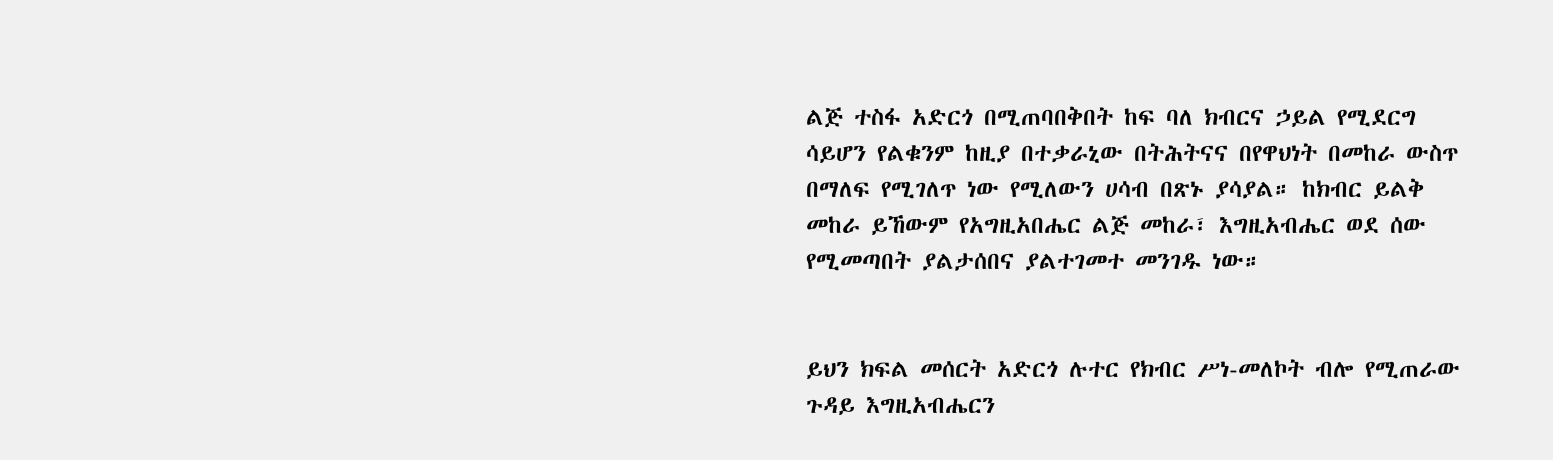ልጅ ተስፋ አድርጎ በሚጠባበቅበት ከፍ ባለ ክብርና ኃይል የሚደርግ ሳይሆን የልቁንም ከዚያ በተቃራኒው በትሕትናና በየዋህነት በመከራ ውስጥ በማለፍ የሚገለጥ ነው የሚለውን ሀሳብ በጽኑ ያሳያል። ከክብር ይልቅ መከራ ይኸውም የአግዚአበሔር ልጅ መከራ፣ እግዚአብሔር ወደ ሰው የሚመጣበት ያልታሰበና ያልተገመተ መንገዱ ነው።


ይህን ክፍል መሰርት አድርጎ ሉተር የክብር ሥነ-መለኮት ብሎ የሚጠራው ጉዳይ እግዚአብሔርን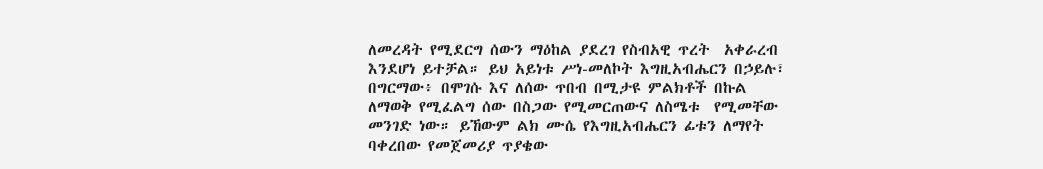ለመረዳት የሚደርግ ሰውን ማዕከል ያደረገ የስብአዊ ጥረት  አቀራረብ እንደሆነ ይተቻል። ይህ አይነቱ ሥነ-መለኮት እግዚአብሔርን በኃይሉ፣ በግርማው፥ በሞገሱ እና ለሰው ጥበብ በሚታዩ ምልክቶች በኩል ለማወቅ የሚፈልግ ሰው በስጋው የሚመርጠውና ለስሜቱ  የሚመቸው መንገድ ነው። ይኸውም ልክ ሙሴ የእግዚአብሔርን ፊቱን ለማየት ባቀረበው የመጀመሪያ ጥያቄው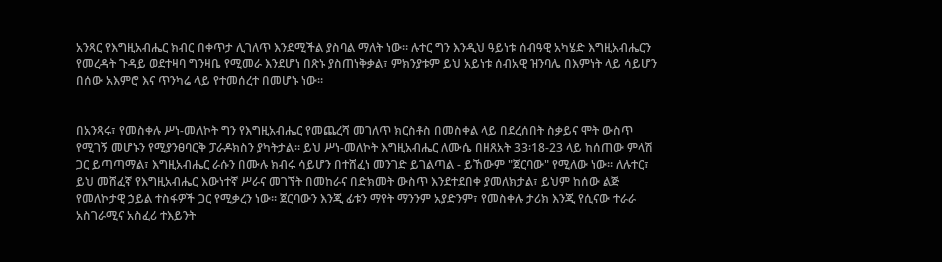አንጻር የእግዚአብሔር ክብር በቀጥታ ሊገለጥ እንደሚችል ያስባል ማለት ነው። ሉተር ግን እንዲህ ዓይነቱ ሰብዓዊ አካሄድ እግዚአብሔርን የመረዳት ጉዳይ ወደተዛባ ግንዛቤ የሚመራ እንደሆነ በጽኑ ያስጠነቅቃል፣ ምክንያቱም ይህ አይነቱ ሰብአዊ ዝንባሌ በእምነት ላይ ሳይሆን በሰው አእምሮ እና ጥንካሬ ላይ የተመሰረተ በመሆኑ ነው።


በአንጻሩ፣ የመስቀሉ ሥነ-መለኮት ግን የእግዚአብሔር የመጨረሻ መገለጥ ክርስቶስ በመስቀል ላይ በደረሰበት ስቃይና ሞት ውስጥ የሚገኝ መሆኑን የሚያንፀባርቅ ፓራዶክስን ያካትታል። ይህ ሥነ-መለኮት እግዚአብሔር ለሙሴ በዘጸአት 33፡18-23 ላይ ከሰጠው ምላሽ ጋር ይጣጣማል፣ እግዚአብሔር ራሱን በሙሉ ክብሩ ሳይሆን በተሸፈነ መንገድ ይገልጣል - ይኸውም "ጀርባው" የሚለው ነው። ለሉተር፣ ይህ መሸፈኛ የእግዚአብሔር እውነተኛ ሥራና መገኘት በመከራና በድክመት ውስጥ እንደተደበቀ ያመለክታል፣ ይህም ከሰው ልጅ የመለኮታዊ ኃይል ተስፋዎች ጋር የሚቃረን ነው። ጀርባውን እንጂ ፊቱን ማየት ማንንም አያድንም፣ የመስቀሉ ታሪክ እንጂ የሲናው ተራራ አስገራሚና አስፈሪ ተእይንት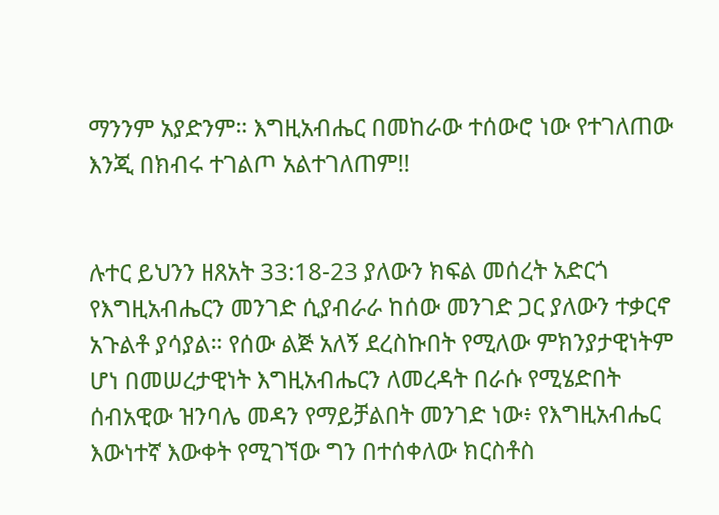ማንንም አያድንም። እግዚአብሔር በመከራው ተሰውሮ ነው የተገለጠው እንጂ በክብሩ ተገልጦ አልተገለጠም!!


ሉተር ይህንን ዘጸአት 33:18-23 ያለውን ክፍል መሰረት አድርጎ የእግዚአብሔርን መንገድ ሲያብራራ ከሰው መንገድ ጋር ያለውን ተቃርኖ አጉልቶ ያሳያል። የሰው ልጅ አለኝ ደረስኩበት የሚለው ምክንያታዊነትም ሆነ በመሠረታዊነት እግዚአብሔርን ለመረዳት በራሱ የሚሄድበት ሰብአዊው ዝንባሌ መዳን የማይቻልበት መንገድ ነው፥ የእግዚአብሔር እውነተኛ እውቀት የሚገኘው ግን በተሰቀለው ክርስቶስ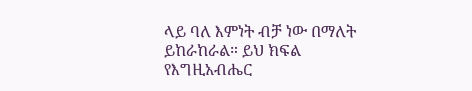ላይ ባለ እምነት ብቻ ነው በማለት ይከራከራል። ይህ ክፍል የእግዚአብሔር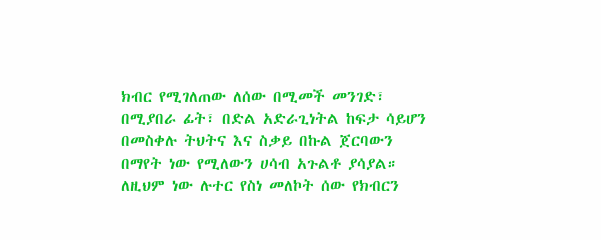ክብር የሚገለጠው ለሰው በሚመች መንገድ፣ በሚያበራ ፊት፣ በድል አድራጊነትል ከፍታ ሳይሆን በመስቀሉ ትህትና እና ስቃይ በኩል ጀርባውን በማየት ነው የሚለውን ሀሳብ አጉልቶ ያሳያል። ለዚህም ነው ሉተር የስነ መለኮት ሰው የክብርን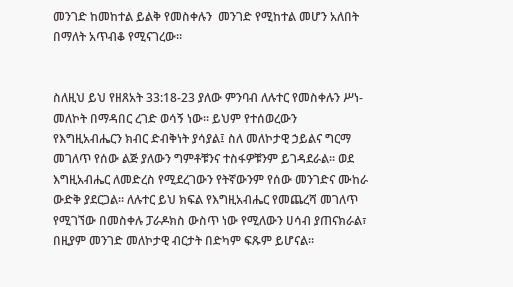መንገድ ከመከተል ይልቅ የመስቀሉን  መንገድ የሚከተል መሆን አለበት በማለት አጥብቆ የሚናገረው።


ስለዚህ ይህ የዘጸአት 33:18-23 ያለው ምንባብ ለሉተር የመስቀሉን ሥነ-መለኮት በማዳበር ረገድ ወሳኝ ነው። ይህም የተሰወረውን የእግዚአብሔርን ክብር ድብቅነት ያሳያል፤ ስለ መለኮታዊ ኃይልና ግርማ መገለጥ የሰው ልጅ ያለውን ግምቶቹንና ተስፋዎቹንም ይገዳደራል። ወደ እግዚአብሔር ለመድረስ የሚደረገውን የትኛውንም የሰው መንገድና ሙከራ ውድቅ ያደርጋል። ለሉተር ይህ ክፍል የእግዚአብሔር የመጨረሻ መገለጥ የሚገኘው በመስቀሉ ፓራዶክስ ውስጥ ነው የሚለውን ሀሳብ ያጠናክራል፣ በዚያም መንገድ መለኮታዊ ብርታት በድካም ፍጹም ይሆናል።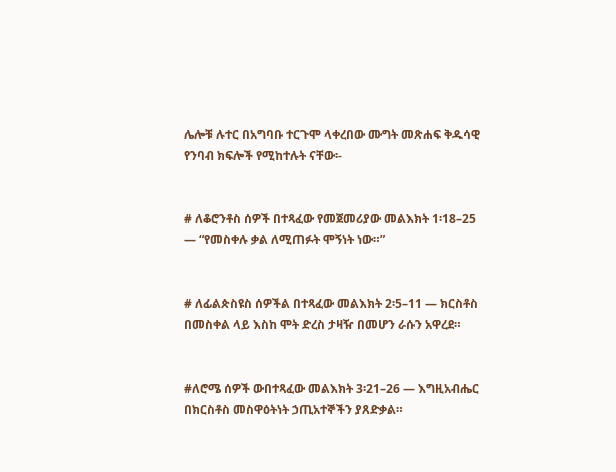ሌሎቹ ሉተር በአግባቡ ተርጉሞ ላቀረበው ሙግት መጽሐፍ ቅዱሳዊ የንባብ ክፍሎች የሚከተሉት ናቸው፡-


# ለቆሮንቶስ ሰዎች በተጻፈው የመጀመሪያው መልእክት 1፡18–25 — “የመስቀሉ ቃል ለሚጠፉት ሞኝነት ነው።”


# ለፊልጵስዩስ ሰዎችል በተጻፈው መልእክት 2፡5–11 — ክርስቶስ በመስቀል ላይ እስከ ሞት ድረስ ታዛዥ በመሆን ራሱን አዋረደ።


#ለሮሜ ሰዎች ውበተጻፈው መልእክት 3፡21–26 — እግዚአብሔር በክርስቶስ መስዋዕትነት ኃጢአተኞችን ያጸድቃል።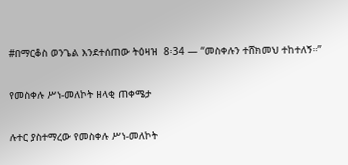#በማርቆስ ወንጌል እንደተሰጠው ትዕዛዝ  8፡34 — “መስቀሉን ተሸክመህ ተከተለኝ።”


የመስቀሉ ሥነ-መለኮት ዘላቂ ጠቀሜታ


ሉተር ያስተማረው የመስቀሉ ሥነ-መለኮት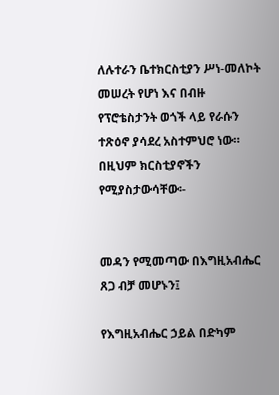ለሉተራን ቤተክርስቲያን ሥነ-መለኮት መሠረት የሆነ እና በብዙ የፕሮቴስታንት ወጎች ላይ የራሱን ተጽዕኖ ያሳደረ አስተምህሮ ነው። በዚህም ክርስቲያኖችን የሚያስታውሳቸው፡-


መዳን የሚመጣው በእግዚአብሔር ጸጋ ብቻ መሆኑን፤

የእግዚአብሔር ኃይል በድካም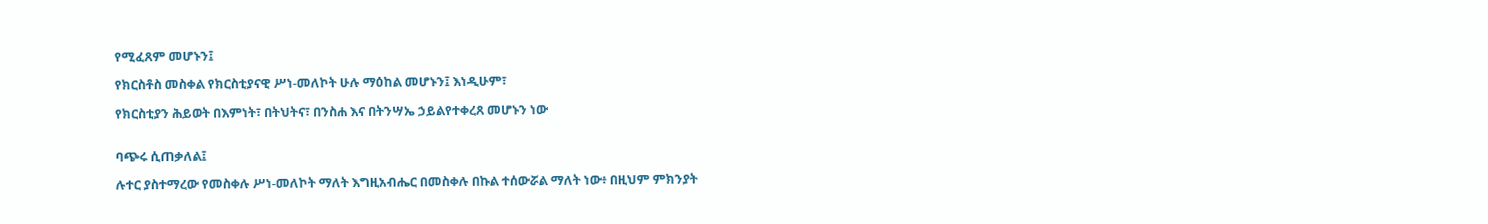የሚፈጸም መሆኑን፤

የክርስቶስ መስቀል የክርስቲያናዊ ሥነ-መለኮት ሁሉ ማዕከል መሆኑን፤ እነዲሁም፣

የክርስቲያን ሕይወት በእምነት፣ በትህትና፣ በንስሐ እና በትንሣኤ ኃይልየተቀረጸ መሆኑን ነው


ባጭሩ ሲጠቃለል፤

ሉተር ያስተማረው የመስቀሉ ሥነ-መለኮት ማለት እግዚአብሔር በመስቀሉ በኩል ተሰውሯል ማለት ነው፥ በዚህም ምክንያት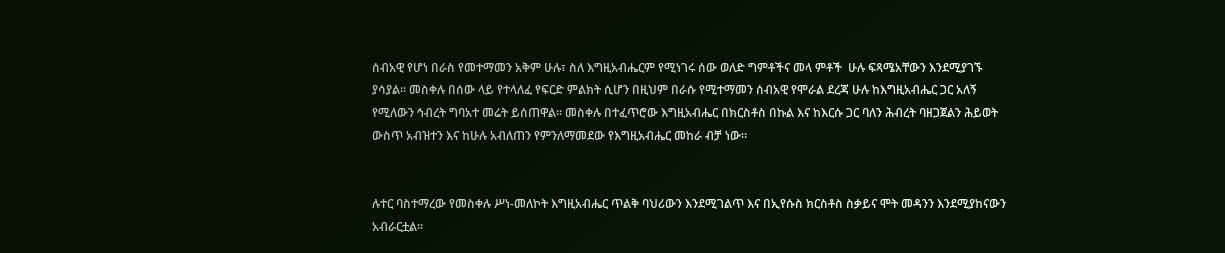ሰብአዊ የሆነ በራስ የመተማመን አቅም ሁሉ፣ ስለ እግዚአብሔርም የሚነገሩ ሰው ወለድ ግምቶችና መላ ምቶች  ሁሉ ፍጻሜአቸውን እንደሚያገኙ ያሳያል። መስቀሉ በሰው ላይ የተላለፈ የፍርድ ምልክት ሲሆን በዚህም በራሱ የሚተማመን ሰብአዊ የሞራል ደረጃ ሁሉ ከእግዚአብሔር ጋር አለኝ የሚለውን ኅብረት ግባአተ መሬት ይሰጠዋል። መስቀሉ በተፈጥሮው እግዚአብሔር በክርስቶስ በኩል እና ከእርሱ ጋር ባለን ሕብረት ባዘጋጀልን ሕይወት ውስጥ አብዝተን እና ከሁሉ አብለጠን የምንለማመደው የእግዚአብሔር መከራ ብቻ ነው።


ሉተር ባስተማረው የመስቀሉ ሥነ-መለኮት እግዚአብሔር ጥልቅ ባህሪውን እንደሚገልጥ እና በኢየሱስ ክርስቶስ ስቃይና ሞት መዳንን እንደሚያከናውን አብራርቷል።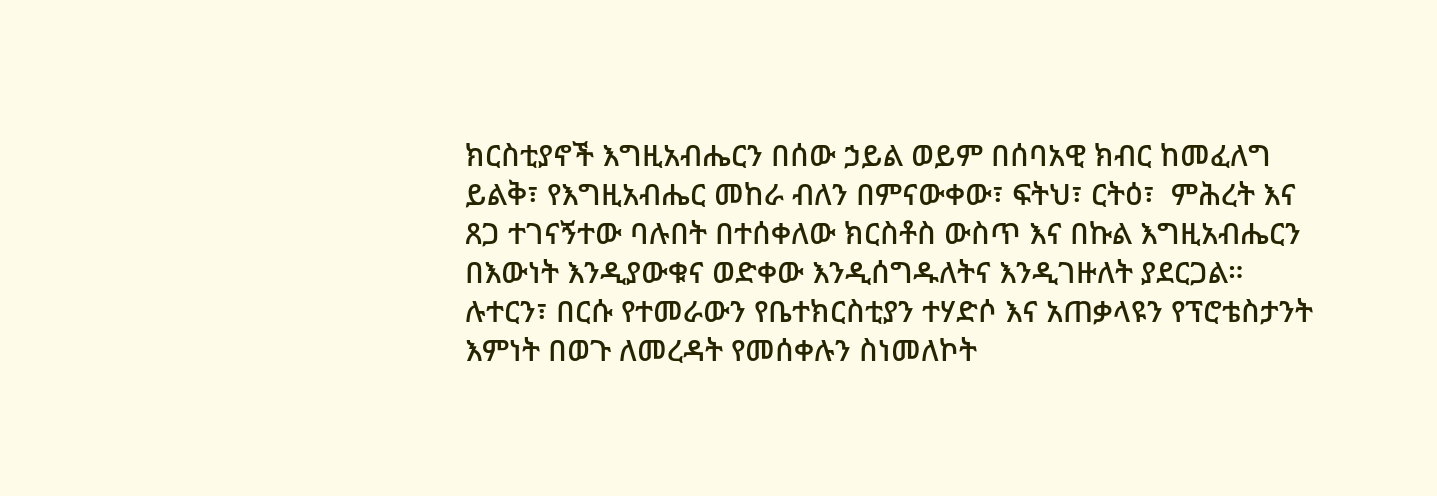ክርስቲያኖች እግዚአብሔርን በሰው ኃይል ወይም በሰባአዊ ክብር ከመፈለግ ይልቅ፣ የእግዚአብሔር መከራ ብለን በምናውቀው፣ ፍትህ፣ ርትዕ፣  ምሕረት እና ጸጋ ተገናኝተው ባሉበት በተሰቀለው ክርስቶስ ውስጥ እና በኩል እግዚአብሔርን በእውነት እንዲያውቁና ወድቀው እንዲሰግዱለትና እንዲገዙለት ያደርጋል። ሉተርን፣ በርሱ የተመራውን የቤተክርስቲያን ተሃድሶ እና አጠቃላዩን የፕሮቴስታንት እምነት በወጉ ለመረዳት የመሰቀሉን ስነመለኮት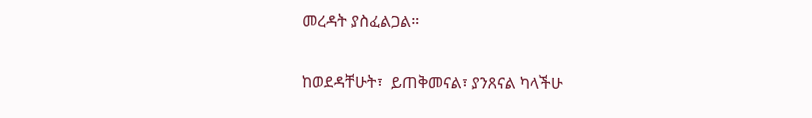መረዳት ያስፈልጋል።

ከወደዳቸሁት፣  ይጠቅመናል፣ ያንጸናል ካላችሁ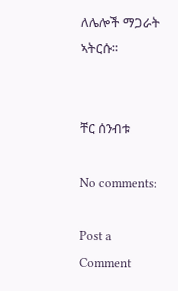ለሌሎች ማጋራት ኣትርሱ።


ቸር ሰንብቱ

No comments:

Post a Comment